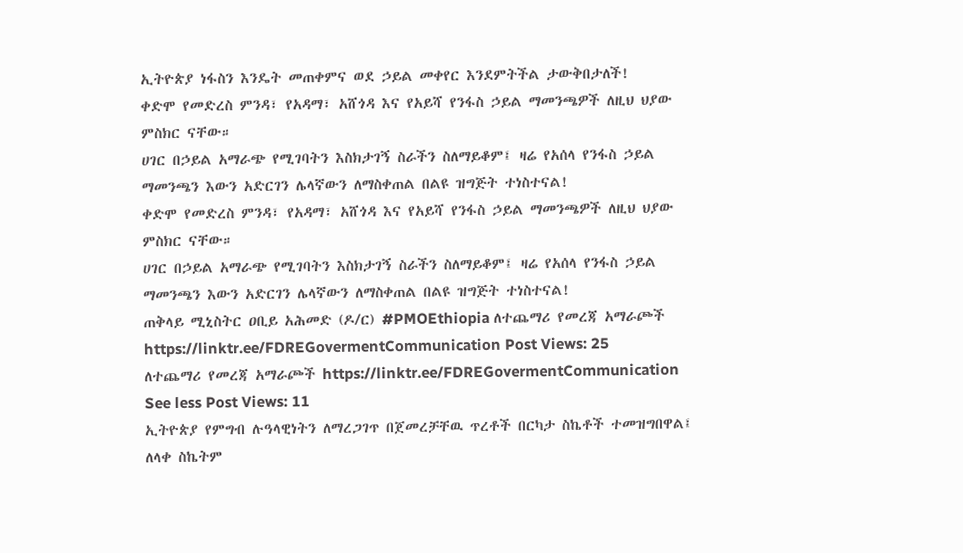ኢትዮጵያ ነፋስን እንዴት መጠቀምና ወደ ኃይል መቀየር እንደምትችል ታውቅበታለች!
ቀድሞ የመድረስ ምንዳ፣ የአዳማ፣ አሸጎዳ እና የአይሻ የንፋስ ኃይል ማመንጫዎች ለዚህ ህያው ምስክር ናቸው።
ሀገር በኃይል አማራጭ የሚገባትን እስክታገኝ ስራችን ስለማይቆም፤ ዛሬ የአሰላ የንፋስ ኃይል ማመንጫን እውን አድርገን ሌላኛውን ለማስቀጠል በልዩ ዝግጅት ተነስተናል!
ቀድሞ የመድረስ ምንዳ፣ የአዳማ፣ አሸጎዳ እና የአይሻ የንፋስ ኃይል ማመንጫዎች ለዚህ ህያው ምስክር ናቸው።
ሀገር በኃይል አማራጭ የሚገባትን እስክታገኝ ስራችን ስለማይቆም፤ ዛሬ የአሰላ የንፋስ ኃይል ማመንጫን እውን አድርገን ሌላኛውን ለማስቀጠል በልዩ ዝግጅት ተነስተናል!
ጠቅላይ ሚኒስትር ዐቢይ አሕመድ (ዶ/ር) #PMOEthiopia ለተጨማሪ የመረጃ አማራጮች https://linktr.ee/FDREGovermentCommunication Post Views: 25
ለተጨማሪ የመረጃ አማራጮች https://linktr.ee/FDREGovermentCommunication See less Post Views: 11
ኢትዮጵያ የምግብ ሉዓላዊነትን ለማረጋገጥ በጀመረቻቸዉ ጥረቶች በርካታ ስኬቶች ተመዝግበዋል፤ ለላቀ ስኬትም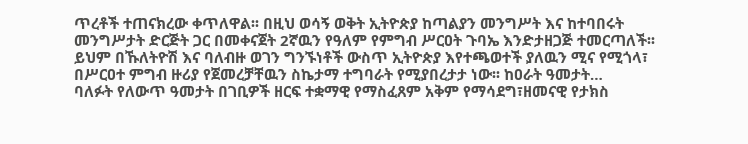ጥረቶች ተጠናክረው ቀጥለዋል፡፡ በዚህ ወሳኝ ወቅት ኢትዮጵያ ከጣልያን መንግሥት እና ከተባበሩት መንግሥታት ድርጅት ጋር በመቀናጀት 2ኛዉን የዓለም የምግብ ሥርዐት ጉባኤ እንድታዘጋጅ ተመርጣለች፡፡ ይህም በኹለትዮሽ እና ባለብዙ ወገን ግንኙነቶች ውስጥ ኢትዮጵያ እየተጫወተች ያለዉን ሚና የሚጎላ፣ በሥርዐተ ምግብ ዙሪያ የጀመረቻቸዉን ስኬታማ ተግባራት የሚያበረታታ ነው፡፡ ከዐራት ዓመታት…
ባለፉት የለውጥ ዓመታት በገቢዎች ዘርፍ ተቋማዊ የማስፈጸም አቅም የማሳደግ፣ዘመናዊ የታክስ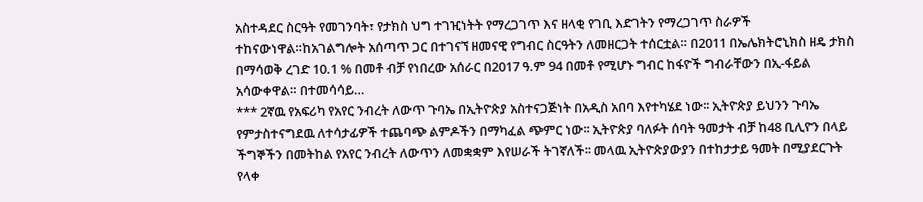አስተዳደር ስርዓት የመገንባት፣ የታክስ ህግ ተገዢነትት የማረጋገጥ እና ዘላቂ የገቢ እድገትን የማረጋገጥ ስራዎች ተከናውነዋል።ከአገልግሎት አሰጣጥ ጋር በተገናኘ ዘመናዊ የግብር ስርዓትን ለመዘርጋት ተሰርቷል። በ2011 በኤሌክትሮኒክስ ዘዴ ታክስ በማሳወቅ ረገድ 10.1 % በመቶ ብቻ የነበረው አሰራር በ2017 ዓ.ም 94 በመቶ የሚሆኑ ግብር ከፋዮች ግብራቸውን በኢ-ፋይል አሳውቀዋል። በተመሳሳይ…
*** 2ኛዉ የአፍሪካ የአየር ንብረት ለውጥ ጉባኤ በኢትዮጵያ አስተናጋጅነት በአዲስ አበባ እየተካሄደ ነው፡፡ ኢትዮጵያ ይህንን ጉባኤ የምታስተናግደዉ ለተሳታፊዎች ተጨባጭ ልምዶችን በማካፈል ጭምር ነው፡፡ ኢትዮጵያ ባለፉት ሰባት ዓመታት ብቻ ከ48 ቢሊዮን በላይ ችግኞችን በመትከል የአየር ንብረት ለውጥን ለመቋቋም እየሠራች ትገኛለች፡፡ መላዉ ኢትዮጵያውያን በተከታታይ ዓመት በሚያደርጉት የላቀ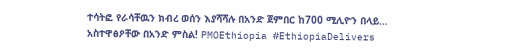ተሳትፎ የራሳቸዉን ክብረ ወሰን እያሻሻሉ በአንድ ጀምበር ከ700 ሚሊዮን በላይ…
አስተዋፅዖቸው በአንድ ምስል! PMOEthiopia #EthiopiaDelivers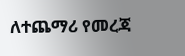ለተጨማሪ የመረጃ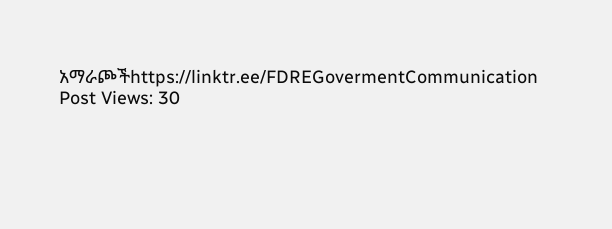አማራጮችhttps://linktr.ee/FDREGovermentCommunication Post Views: 30